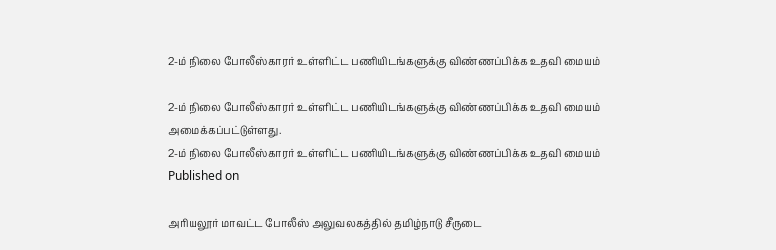2-ம் நிலை போலீஸ்காரர் உள்ளிட்ட பணியிடங்களுக்கு விண்ணப்பிக்க உதவி மையம்

2-ம் நிலை போலீஸ்காரர் உள்ளிட்ட பணியிடங்களுக்கு விண்ணப்பிக்க உதவி மையம் அமைக்கப்பட்டுள்ளது.
2-ம் நிலை போலீஸ்காரர் உள்ளிட்ட பணியிடங்களுக்கு விண்ணப்பிக்க உதவி மையம்
Published on

அரியலூர் மாவட்ட போலீஸ் அலுவலகத்தில் தமிழ்நாடு சீருடை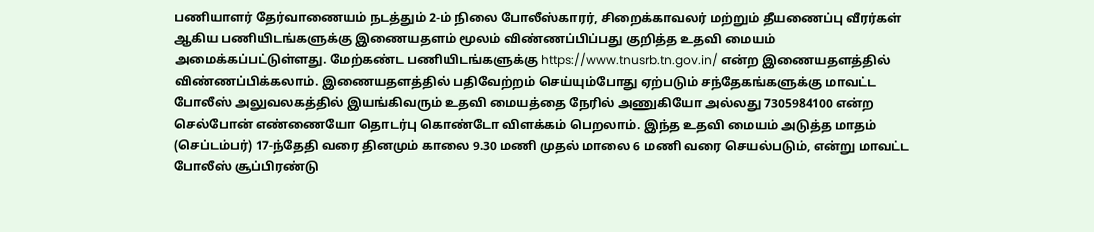பணியாளர் தேர்வாணையம் நடத்தும் 2-ம் நிலை போலீஸ்காரர், சிறைக்காவலர் மற்றும் தீயணைப்பு வீரர்கள் ஆகிய பணியிடங்களுக்கு இணையதளம் மூலம் விண்ணப்பிப்பது குறித்த உதவி மையம் அமைக்கப்பட்டுள்ளது. மேற்கண்ட பணியிடங்களுக்கு https://www.tnusrb.tn.gov.in/ என்ற இணையதளத்தில் விண்ணப்பிக்கலாம். இணையதளத்தில் பதிவேற்றம் செய்யும்போது ஏற்படும் சந்தேகங்களுக்கு மாவட்ட போலீஸ் அலுவலகத்தில் இயங்கிவரும் உதவி மையத்தை நேரில் அணுகியோ அல்லது 7305984100 என்ற செல்போன் எண்ணையோ தொடர்பு கொண்டோ விளக்கம் பெறலாம். இந்த உதவி மையம் அடுத்த மாதம் (செப்டம்பர்) 17-ந்தேதி வரை தினமும் காலை 9.30 மணி முதல் மாலை 6 மணி வரை செயல்படும், என்று மாவட்ட போலீஸ் சூப்பிரண்டு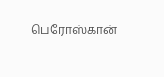பெரோஸ்கான்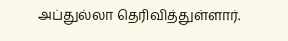அப்துல்லா தெரிவித்துள்ளார்.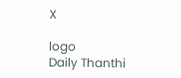X

logo
Daily Thanthi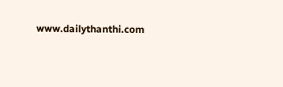www.dailythanthi.com